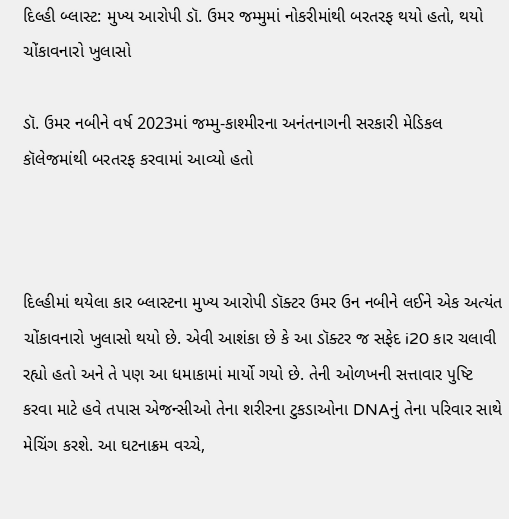દિલ્હી બ્લાસ્ટ: મુખ્ય આરોપી ડૉ. ઉમર જમ્મુમાં નોકરીમાંથી બરતરફ થયો હતો, થયો ચોંકાવનારો ખુલાસો

ડૉ. ઉમર નબીને વર્ષ 2023માં જમ્મુ-કાશ્મીરના અનંતનાગની સરકારી મેડિકલ કૉલેજમાંથી બરતરફ કરવામાં આવ્યો હતો



દિલ્હીમાં થયેલા કાર બ્લાસ્ટના મુખ્ય આરોપી ડૉક્ટર ઉમર ઉન નબીને લઈને એક અત્યંત ચોંકાવનારો ખુલાસો થયો છે. એવી આશંકા છે કે આ ડૉક્ટર જ સફેદ i20 કાર ચલાવી રહ્યો હતો અને તે પણ આ ધમાકામાં માર્યો ગયો છે. તેની ઓળખની સત્તાવાર પુષ્ટિ કરવા માટે હવે તપાસ એજન્સીઓ તેના શરીરના ટુકડાઓના DNAનું તેના પરિવાર સાથે મેચિંગ કરશે. આ ઘટનાક્રમ વચ્ચે,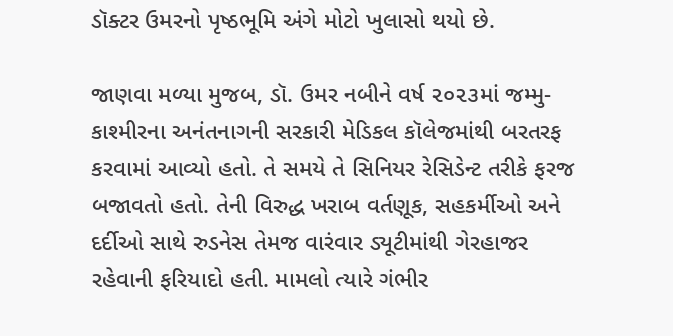ડૉક્ટર ઉમરનો પૃષ્ઠભૂમિ અંગે મોટો ખુલાસો થયો છે.

જાણવા મળ્યા મુજબ, ડૉ. ઉમર નબીને વર્ષ ૨૦૨૩માં જમ્મુ-કાશ્મીરના અનંતનાગની સરકારી મેડિકલ કૉલેજમાંથી બરતરફ કરવામાં આવ્યો હતો. તે સમયે તે સિનિયર રેસિડેન્ટ તરીકે ફરજ બજાવતો હતો. તેની વિરુદ્ધ ખરાબ વર્તણૂક, સહકર્મીઓ અને દર્દીઓ સાથે રુડનેસ તેમજ વારંવાર ડ્યૂટીમાંથી ગેરહાજર રહેવાની ફરિયાદો હતી. મામલો ત્યારે ગંભીર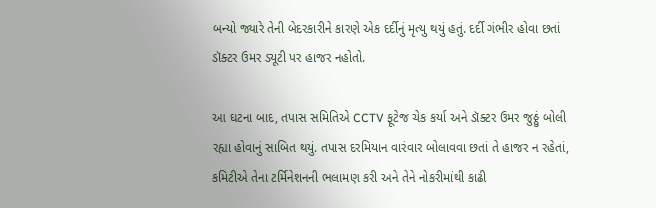બન્યો જ્યારે તેની બેદરકારીને કારણે એક દર્દીનું મૃત્યુ થયું હતું. દર્દી ગંભીર હોવા છતાં ડૉક્ટર ઉમર ડ્યૂટી પર હાજર નહોતો.

આ ઘટના બાદ, તપાસ સમિતિએ CCTV ફૂટેજ ચેક કર્યા અને ડૉક્ટર ઉમર જુઠ્ઠું બોલી રહ્યા હોવાનું સાબિત થયું. તપાસ દરમિયાન વારંવાર બોલાવવા છતાં તે હાજર ન રહેતાં, કમિટીએ તેના ટર્મિનેશનની ભલામણ કરી અને તેને નોકરીમાંથી કાઢી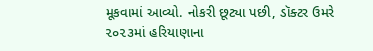મૂકવામાં આવ્યો. નોકરી છૂટ્યા પછી, ડૉક્ટર ઉમરે ૨૦૨૩માં હરિયાણાના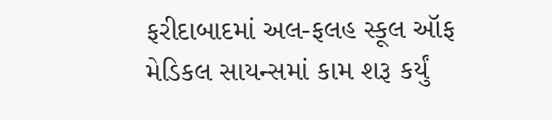ફરીદાબાદમાં અલ-ફલહ સ્કૂલ ઑફ મેડિકલ સાયન્સમાં કામ શરૂ કર્યું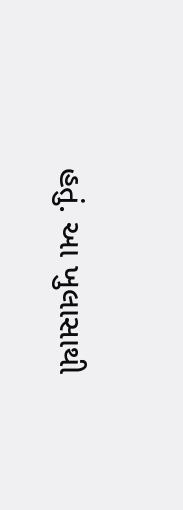હતું. આ ખુલાસાથી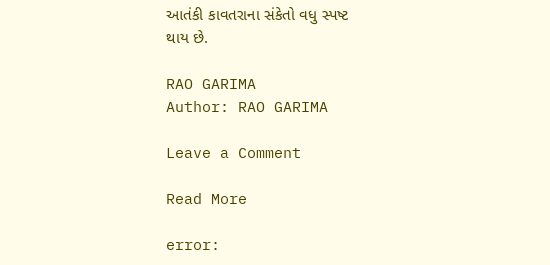આતંકી કાવતરાના સંકેતો વધુ સ્પષ્ટ થાય છે.

RAO GARIMA
Author: RAO GARIMA

Leave a Comment

Read More

error: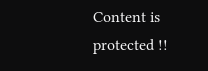Content is protected !!